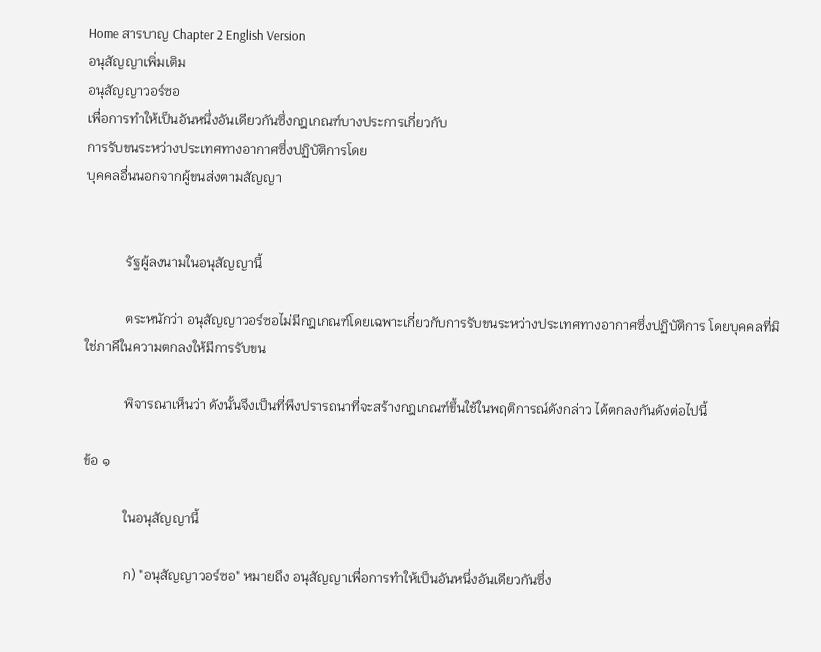Home สารบาญ Chapter 2 English Version
อนุสัญญาเพิ่มเติม
อนุสัญญาวอร์ซอ
เพื่อการทำให้เป็นอันหนึ่งอันเดียวกันซึ่งกฎเกณฑ์บางประการเกี่ยวกับ
การรับขนระหว่างประเทศทางอากาศซึ่งปฏิบัติการโดย
บุคคลอื่นนอกจากผู้ขนส่งตามสัญญา


            รัฐผู้ลงนามในอนุสัญญานี้

            ตระหนักว่า อนุสัญญาวอร์ซอไม่มีกฎเกณฑ์โดยเฉพาะเกี่ยวกับการรับขนระหว่างประเทศทางอากาศซึ่งปฏิบัติการ โดยบุคคลที่มิใช่ภาคีในความตกลงให้มีการรับขน

            พิจารณาเห็นว่า ดังนั้นจึงเป็นที่พึงปรารถนาที่จะสร้างกฎเกณฑ์ขึ้นใช้ในพฤติการณ์ดังกล่าว ได้ตกลงกันดังต่อไปนี้

ข้อ ๑

            ในอนุสัญญานี้

            ก) "อนุสัญญาวอร์ซอ" หมายถึง อนุสัญญาเพื่อการทำให้เป็นอันหนึ่งอันเดียวกันซึ่ง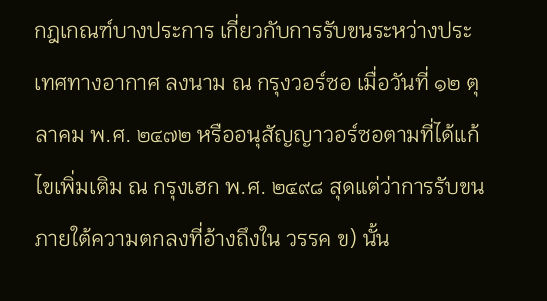กฎเกณฑ์บางประการ เกี่ยวกับการรับขนระหว่างประเทศทางอากาศ ลงนาม ณ กรุงวอร์ซอ เมื่อวันที่ ๑๒ ตุลาคม พ.ศ. ๒๔๗๒ หรืออนุสัญญาวอร์ซอตามที่ได้แก้ไขเพิ่มเติม ณ กรุงเฮก พ.ศ. ๒๔๙๘ สุดแต่ว่าการรับขนภายใต้ความตกลงที่อ้างถึงใน วรรค ข) นั้น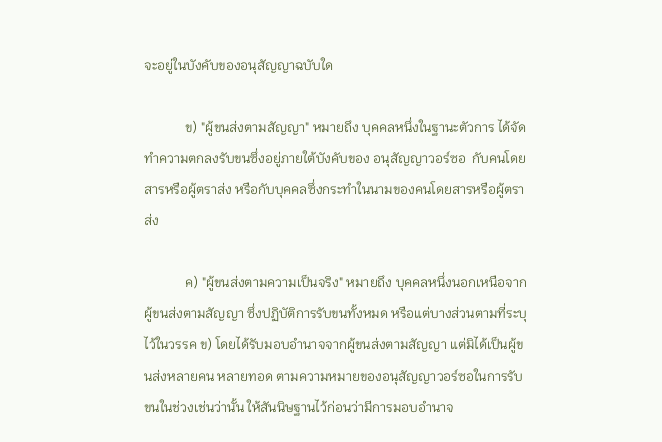จะอยู่ในบังคับของอนุสัญญาฉบับใด

            ข) "ผู้ขนส่งตามสัญญา" หมายถึง บุคคลหนึ่งในฐานะตัวการ ได้จัดทำความตกลงรับขนซึ่งอยู่ภายใต้บังคับของ อนุสัญญาวอร์ซอ  กับคนโดยสารหรือผู้ตราส่ง หรือกับบุคคลซึ่งกระทำในนามของคนโดยสารหรือผู้ตราส่ง

            ค) "ผู้ขนส่งตามความเป็นจริง" หมายถึง บุคคลหนึ่งนอกเหนือจากผู้ขนส่งตามสัญญา ซึ่งปฏิบัติการรับขนทั้งหมด หรือแต่บางส่วนตามที่ระบุไว้ในวรรค ข) โดยได้รับมอบอำนาจจากผู้ขนส่งตามสัญญา แต่มิได้เป็นผู้ขนส่งหลายคน หลายทอด ตามความหมายของอนุสัญญาวอร์ซอในการรับขนในช่วงเช่นว่านั้น ให้สันนิษฐานไว้ก่อนว่ามีการมอบอำนาจ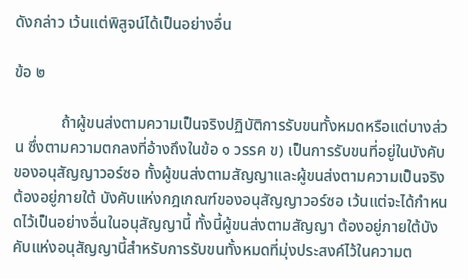ดังกล่าว เว้นแต่พิสูจน์ได้เป็นอย่างอื่น

ข้อ ๒

            ถ้าผู้ขนส่งตามความเป็นจริงปฏิบัติการรับขนทั้งหมดหรือแต่บางส่วน ซึ่งตามความตกลงที่อ้างถึงในข้อ ๑ วรรค ข) เป็นการรับขนที่อยู่ในบังคับของอนุสัญญาวอร์ซอ ทั้งผู้ขนส่งตามสัญญาและผู้ขนส่งตามความเป็นจริง ต้องอยู่ภายใต้ บังคับแห่งกฎเกณฑ์ของอนุสัญญาวอร์ซอ เว้นแต่จะได้กำหนดไว้เป็นอย่างอื่นในอนุสัญญานี้ ทั้งนี้ผู้ขนส่งตามสัญญา ต้องอยู่ภายใต้บังคับแห่งอนุสัญญานี้สำหรับการรับขนทั้งหมดที่มุ่งประสงค์ไว้ในความต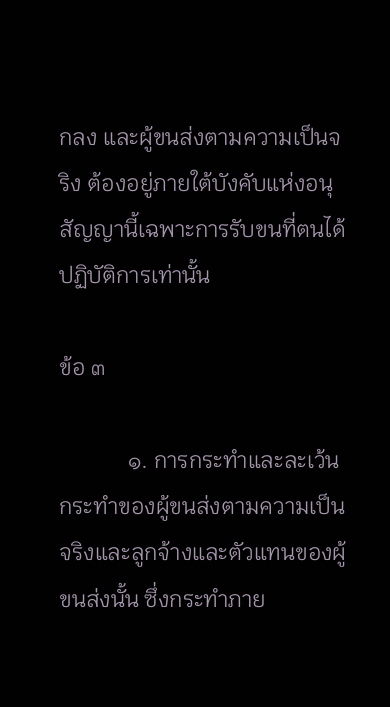กลง และผู้ขนส่งตามความเป็นจริง ต้องอยู่ภายใต้บังคับแห่งอนุสัญญานี้เฉพาะการรับขนที่ตนได้ปฏิบัติการเท่านั้น

ข้อ ๓

            ๑. การกระทำและละเว้นกระทำของผู้ขนส่งตามความเป็นจริงและลูกจ้างและตัวแทนของผู้ขนส่งนั้น ซึ่งกระทำภาย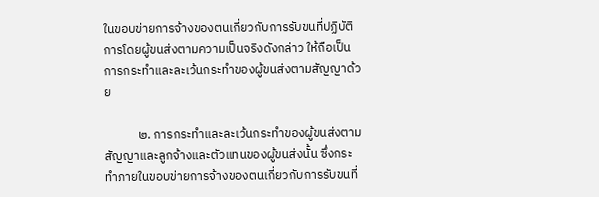ในขอบข่ายการจ้างของตนเกี่ยวกับการรับขนที่ปฏิบัติการโดยผู้ขนส่งตามความเป็นจริงดังกล่าว ให้ถือเป็นการกระทำและละเว้นกระทำของผู้ขนส่งตามสัญญาด้วย

            ๒. การกระทำและละเว้นกระทำของผู้ขนส่งตามสัญญาและลูกจ้างและตัวแทนของผู้ขนส่งนั้น ซึ่งกระทำภายในขอบข่ายการจ้างของตนเกี่ยวกับการรับขนที่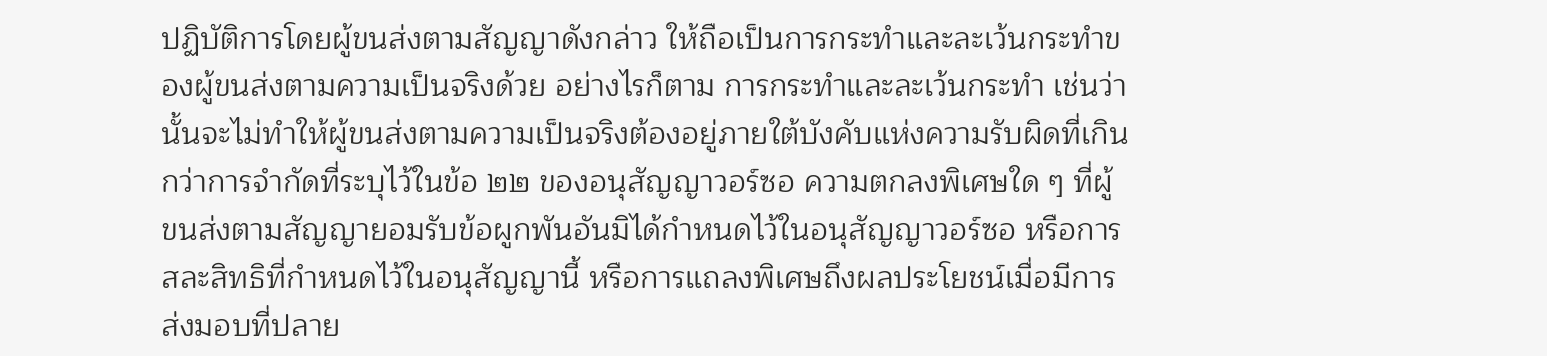ปฏิบัติการโดยผู้ขนส่งตามสัญญาดังกล่าว ให้ถือเป็นการกระทำและละเว้นกระทำของผู้ขนส่งตามความเป็นจริงด้วย อย่างไรก็ตาม การกระทำและละเว้นกระทำ เช่นว่านั้นจะไม่ทำให้ผู้ขนส่งตามความเป็นจริงต้องอยู่ภายใต้บังคับแห่งความรับผิดที่เกินกว่าการจำกัดที่ระบุไว้ในข้อ ๒๒ ของอนุสัญญาวอร์ซอ ความตกลงพิเศษใด ๆ ที่ผู้ขนส่งตามสัญญายอมรับข้อผูกพันอันมิได้กำหนดไว้ในอนุสัญญาวอร์ซอ หรือการสละสิทธิที่กำหนดไว้ในอนุสัญญานี้ หรือการแถลงพิเศษถึงผลประโยชน์เมื่อมีการส่งมอบที่ปลาย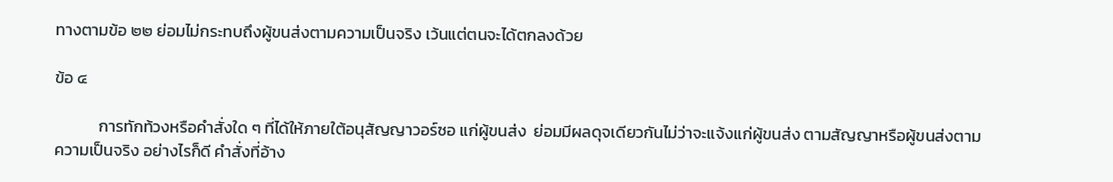ทางตามข้อ ๒๒ ย่อมไม่กระทบถึงผู้ขนส่งตามความเป็นจริง เว้นแต่ตนจะได้ตกลงด้วย

ข้อ ๔

            การทักท้วงหรือคำสั่งใด ๆ ที่ได้ให้ภายใต้อนุสัญญาวอร์ซอ แก่ผู้ขนส่ง  ย่อมมีผลดุจเดียวกันไม่ว่าจะแจ้งแก่ผู้ขนส่ง ตามสัญญาหรือผู้ขนส่งตามความเป็นจริง อย่างไรก็ดี คำสั่งที่อ้าง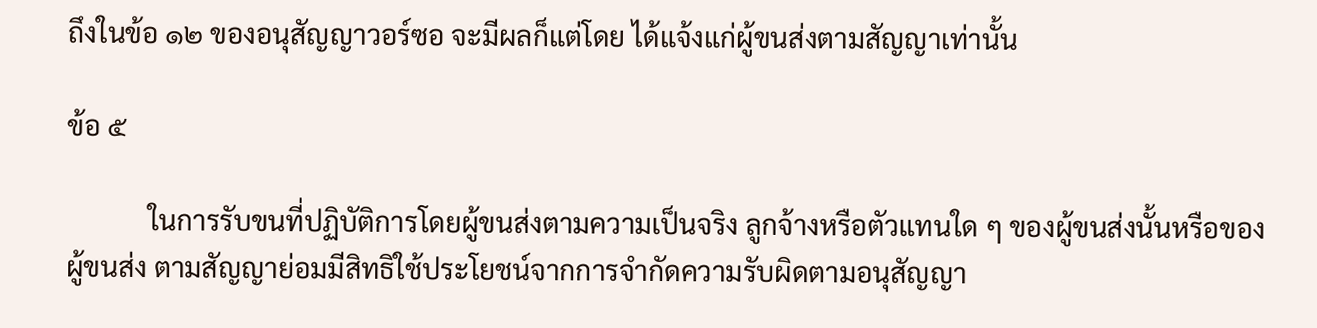ถึงในข้อ ๑๒ ของอนุสัญญาวอร์ซอ จะมีผลก็แต่โดย ได้แจ้งแก่ผู้ขนส่งตามสัญญาเท่านั้น

ข้อ ๕

            ในการรับขนที่ปฏิบัติการโดยผู้ขนส่งตามความเป็นจริง ลูกจ้างหรือตัวแทนใด ๆ ของผู้ขนส่งนั้นหรือของผู้ขนส่ง ตามสัญญาย่อมมีสิทธิใช้ประโยชน์จากการจำกัดความรับผิดตามอนุสัญญา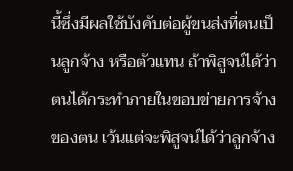นี้ซึ่งมีผลใช้บังคับต่อผู้ขนส่งที่ตนเป็นลูกจ้าง หรือตัวแทน ถ้าพิสูจน์ได้ว่าตนได้กระทำภายในขอบข่ายการจ้างของตน เว้นแต่จะพิสูจน์ได้ว่าลูกจ้าง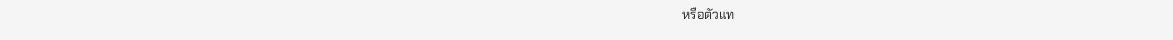หรือตัวแท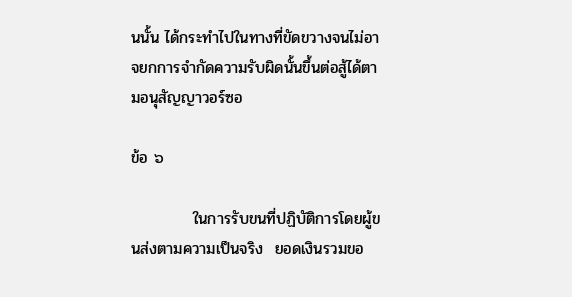นนั้น ได้กระทำไปในทางที่ขัดขวางจนไม่อาจยกการจำกัดความรับผิดนั้นขึ้นต่อสู้ได้ตามอนุสัญญาวอร์ซอ

ข้อ ๖

           ในการรับขนที่ปฏิบัติการโดยผู้ขนส่งตามความเป็นจริง  ยอดเงินรวมขอ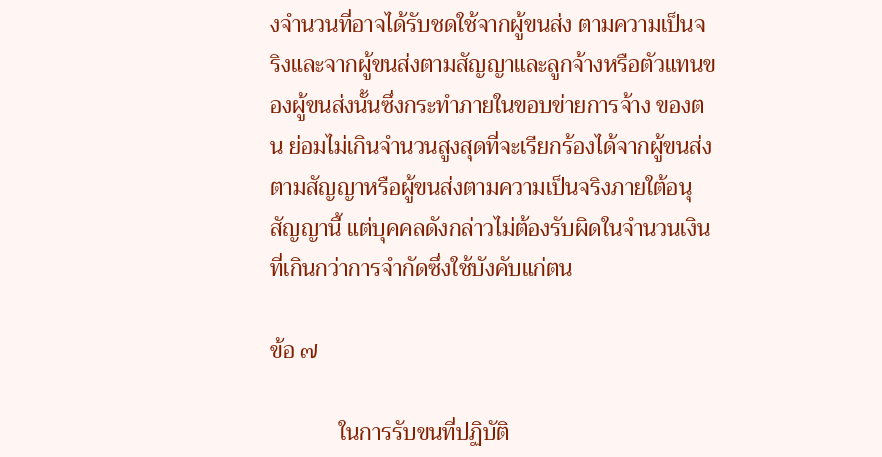งจำนวนที่อาจได้รับชดใช้จากผู้ขนส่ง ตามความเป็นจริงและจากผู้ขนส่งตามสัญญาและลูกจ้างหรือตัวแทนของผู้ขนส่งนั้นซึ่งกระทำภายในขอบข่ายการจ้าง ของตน ย่อมไม่เกินจำนวนสูงสุดที่จะเรียกร้องได้จากผู้ขนส่งตามสัญญาหรือผู้ขนส่งตามความเป็นจริงภายใต้อนุสัญญานี้ แต่บุคคลดังกล่าวไม่ต้องรับผิดในจำนวนเงินที่เกินกว่าการจำกัดซึ่งใช้บังคับแก่ตน

ข้อ ๗

            ในการรับขนที่ปฏิบัติ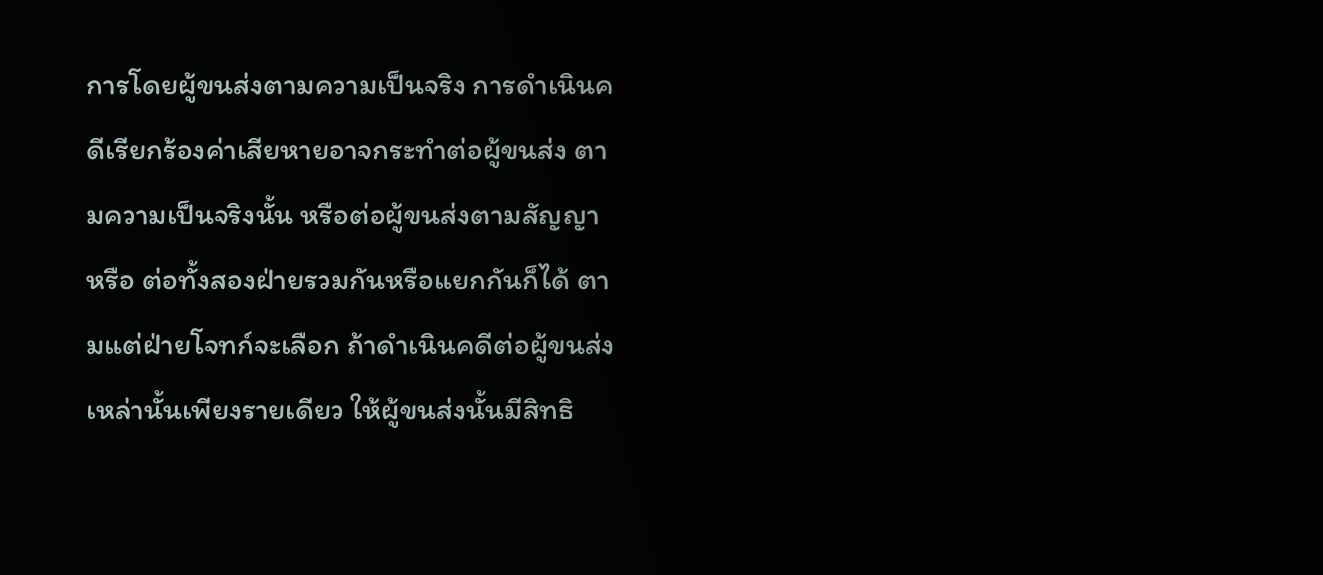การโดยผู้ขนส่งตามความเป็นจริง การดำเนินคดีเรียกร้องค่าเสียหายอาจกระทำต่อผู้ขนส่ง ตามความเป็นจริงนั้น หรือต่อผู้ขนส่งตามสัญญา หรือ ต่อทั้งสองฝ่ายรวมกันหรือแยกกันก็ได้ ตามแต่ฝ่ายโจทก์จะเลือก ถ้าดำเนินคดีต่อผู้ขนส่งเหล่านั้นเพียงรายเดียว ให้ผู้ขนส่งนั้นมีสิทธิ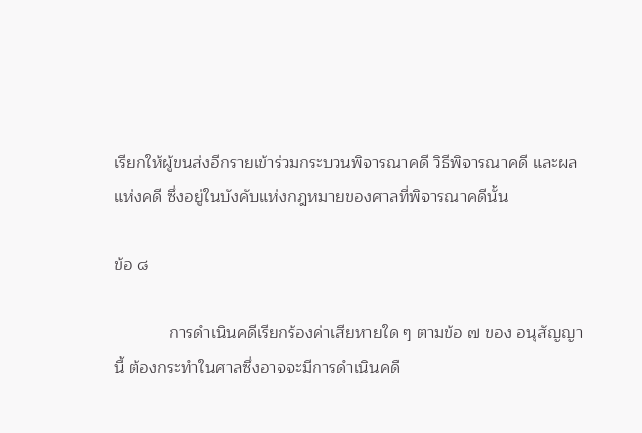เรียกให้ผู้ขนส่งอีกรายเข้าร่วมกระบวนพิจารณาคดี วิธีพิจารณาคดี และผลแห่งคดี ซึ่งอยู่ในบังคับแห่งกฎหมายของศาลที่พิจารณาคดีนั้น

ข้อ ๘

            การดำเนินคดีเรียกร้องค่าเสียหายใด ๆ ตามข้อ ๗ ของ อนุสัญญานี้ ต้องกระทำในศาลซึ่งอาจจะมีการดำเนินคดื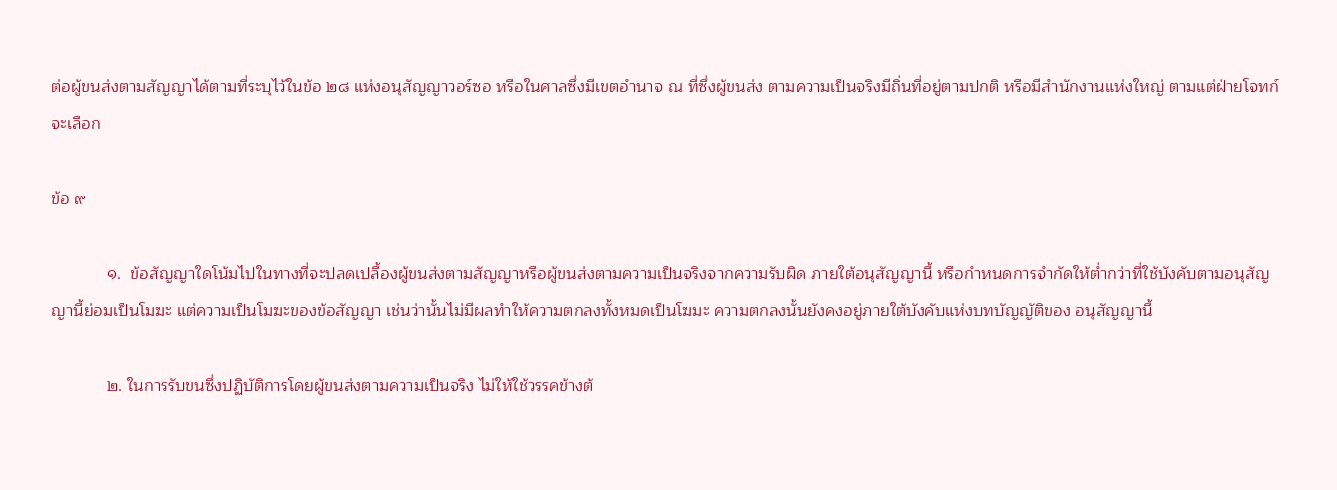ต่อผู้ขนส่งตามสัญญาได้ตามที่ระบุไว้ในข้อ ๒๘ แห่งอนุสัญญาวอร์ซอ หรือในศาลซึ่งมีเขตอำนาจ ณ ที่ซึ่งผู้ขนส่ง ตามความเป็นจริงมีถิ่นที่อยู่ตามปกติ หรือมีสำนักงานแห่งใหญ่ ตามแต่ฝ่ายโจทก์จะเลือก

ข้อ ๙

            ๑.  ข้อสัญญาใดโน้มไปในทางที่จะปลดเปลื้องผู้ขนส่งตามสัญญาหรือผู้ขนส่งตามความเป็นจริงจากความรับผิด ภายใต้อนุสัญญานี้ หรือกำหนดการจำกัดให้ต่ำกว่าที่ใช้บังคับตามอนุสัญญานี้ย่อมเป็นโมฆะ แต่ความเป็นโมฆะของข้อสัญญา เช่นว่านั้นไม่มีผลทำให้ความตกลงทั้งหมดเป็นโฆมะ ความตกลงนั้นยังคงอยู่ภายใต้บังคับแห่งบทบัญญัติของ อนุสัญญานี้

            ๒. ในการรับขนซึ่งปฏิบัติการโดยผู้ขนส่งตามความเป็นจริง ไม่ให้ใช้วรรคข้างต้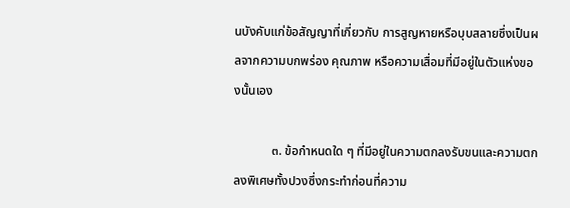นบังคับแก่ข้อสัญญาที่เกี่ยวกับ การสูญหายหรือบุบสลายซึ่งเป็นผลจากความบกพร่อง คุณภาพ หรือความเสื่อมที่มีอยู่ในตัวแห่งของนั้นเอง

            ๓. ข้อกำหนดใด ๆ ที่มีอยู่ในความตกลงรับขนและความตกลงพิเศษทั้งปวงซึ่งกระทำก่อนที่ความ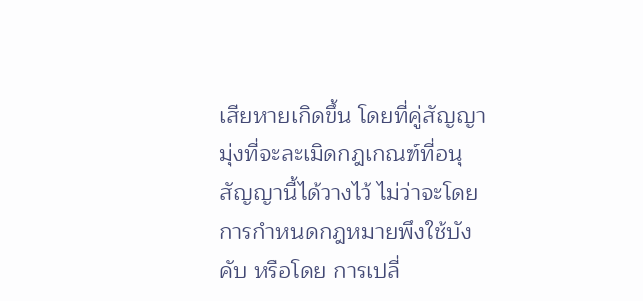เสียหายเกิดขึ้น โดยที่คู่สัญญามุ่งที่จะละเมิดกฎเกณฑ์ที่อนุสัญญานี้ได้วางไว้ ไม่ว่าจะโดยการกำหนดกฎหมายพึงใช้บังคับ หรือโดย การเปลี่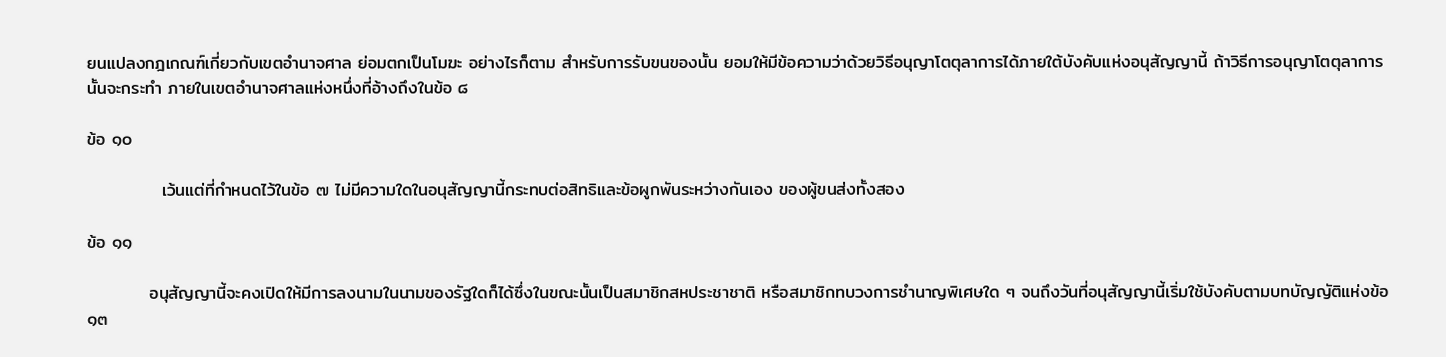ยนแปลงกฎเกณฑ์เกี่ยวกับเขตอำนาจศาล ย่อมตกเป็นโมฆะ อย่างไรก็ตาม สำหรับการรับขนของนั้น ยอมให้มีข้อความว่าด้วยวิธีอนุญาโตตุลาการได้ภายใต้บังคับแห่งอนุสัญญานี้ ถ้าวิธีการอนุญาโตตุลาการนั้นจะกระทำ ภายในเขตอำนาจศาลแห่งหนึ่งที่อ้างถึงในข้อ ๘

ข้อ ๑๐

            เว้นแต่ที่กำหนดไว้ในข้อ ๗ ไม่มีความใดในอนุสัญญานี้กระทบต่อสิทธิและข้อผูกพันระหว่างกันเอง ของผู้ขนส่งทั้งสอง

ข้อ ๑๑

          อนุสัญญานี้จะคงเปิดให้มีการลงนามในนามของรัฐใดก็ได้ซึ่งในขณะนั้นเป็นสมาชิกสหประชาชาติ หรือสมาชิกทบวงการชำนาญพิเศษใด ๆ จนถึงวันที่อนุสัญญานี้เริ่มใช้บังคับตามบทบัญญัติแห่งข้อ ๑๓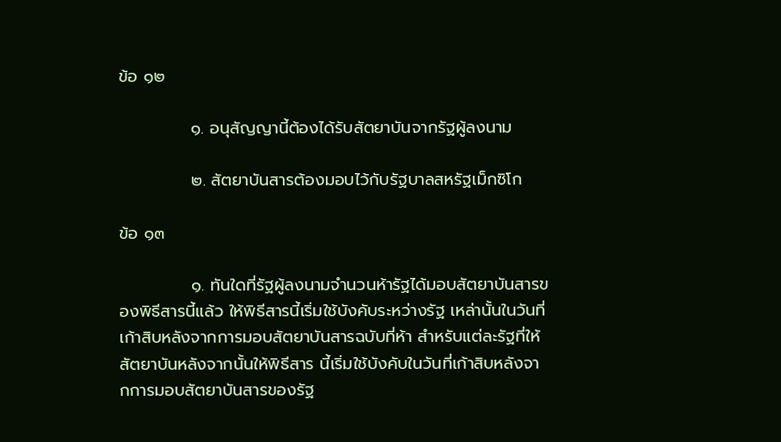ข้อ ๑๒

            ๑. อนุสัญญานี้ต้องได้รับสัตยาบันจากรัฐผู้ลงนาม

            ๒. สัตยาบันสารต้องมอบไว้กับรัฐบาลสหรัฐเม็กซิโก

ข้อ ๑๓

            ๑. ทันใดที่รัฐผู้ลงนามจำนวนห้ารัฐได้มอบสัตยาบันสารของพิธีสารนี้แล้ว ให้พิธีสารนี้เริ่มใช้บังคับระหว่างรัฐ เหล่านั้นในวันที่เก้าสิบหลังจากการมอบสัตยาบันสารฉบับที่ห้า สำหรับแต่ละรัฐที่ให้สัตยาบันหลังจากนั้นให้พิธีสาร นี้เริ่มใช้บังคับในวันที่เก้าสิบหลังจากการมอบสัตยาบันสารของรัฐ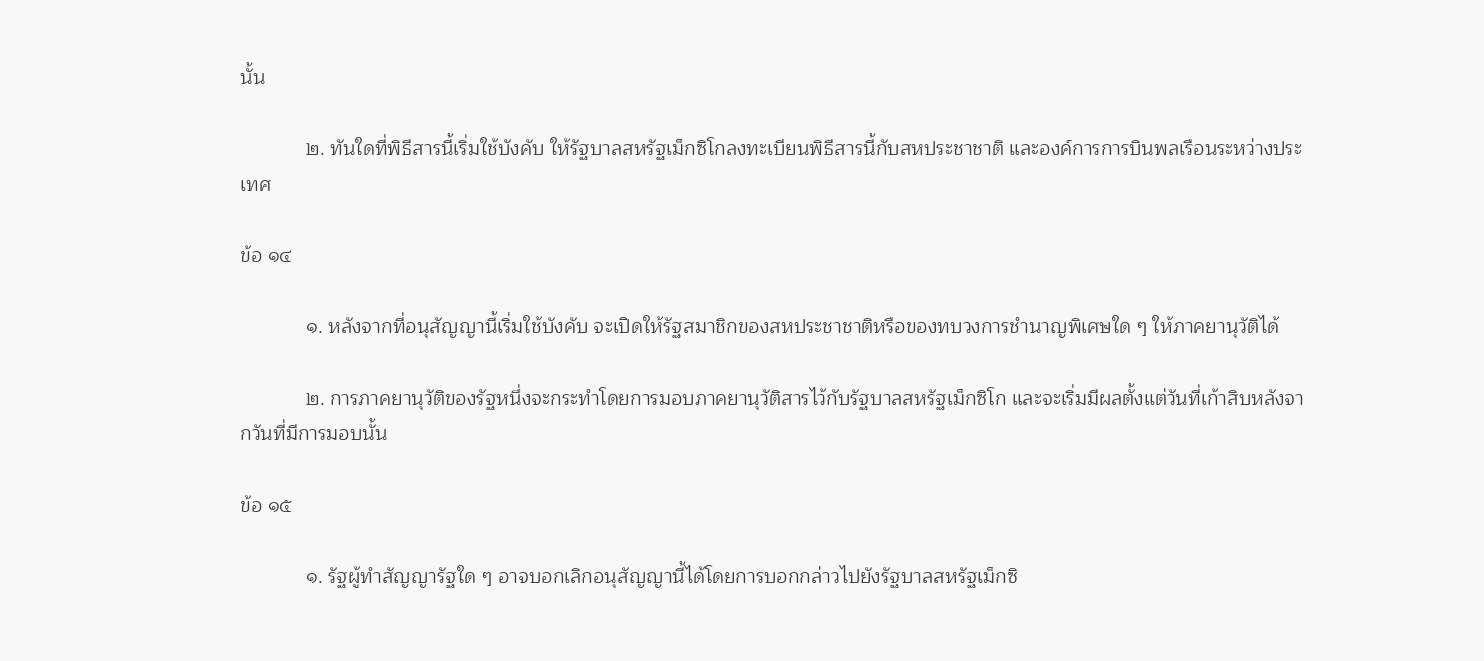นั้น

            ๒. ทันใดที่พิธีสารนี้เริ่มใช้บังคับ ให้รัฐบาลสหรัฐเม็กซิโกลงทะเบียนพิธีสารนี้กับสหประชาชาติ และองค์การการบินพลเรือนระหว่างประเทศ

ข้อ ๑๔

            ๑. หลังจากที่อนุสัญญานี้เริ่มใช้บังคับ จะเปิดให้รัฐสมาชิกของสหประชาชาติหรือของทบวงการชำนาญพิเศษใด ๆ ให้ภาคยานุวัติได้

            ๒. การภาคยานุวัติของรัฐหนึ่งจะกระทำโดยการมอบภาคยานุวัติสารไว้กับรัฐบาลสหรัฐเม็กซิโก และจะเริ่มมีผลตั้งแต่วันที่เก้าสิบหลังจากวันที่มีการมอบนั้น

ข้อ ๑๕

            ๑. รัฐผู้ทำสัญญารัฐใด ๆ อาจบอกเลิกอนุสัญญานี้ได้โดยการบอกกล่าวไปยังรัฐบาลสหรัฐเม็กซิ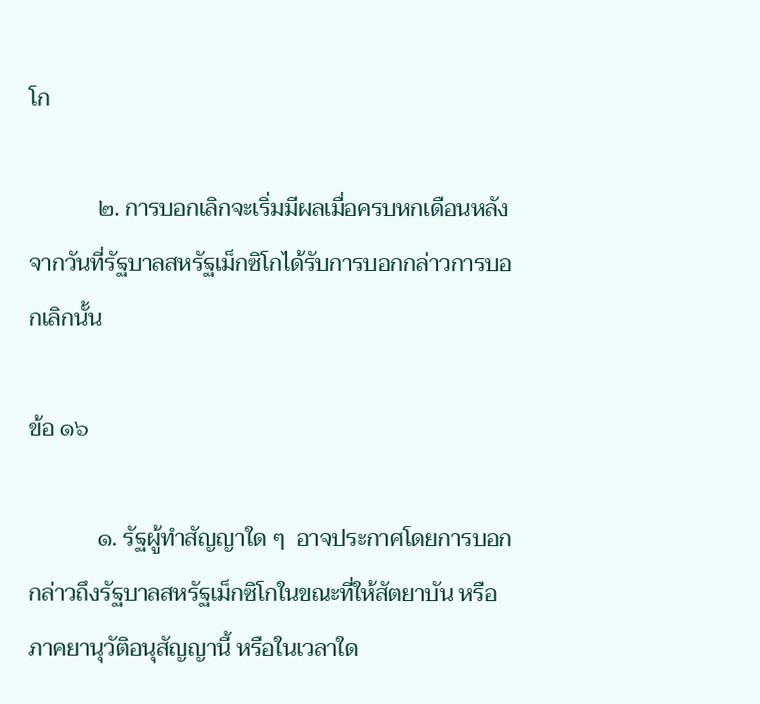โก

            ๒. การบอกเลิกจะเริ่มมีผลเมื่อครบหกเดือนหลังจากวันที่รัฐบาลสหรัฐเม็กซิโกได้รับการบอกกล่าวการบอกเลิกนั้น

ข้อ ๑๖

            ๑. รัฐผู้ทำสัญญาใด ๆ  อาจประกาศโดยการบอกกล่าวถึงรัฐบาลสหรัฐเม็กซิโกในขณะที่ให้สัตยาบัน หรือภาคยานุวัติอนุสัญญานี้ หรือในเวลาใด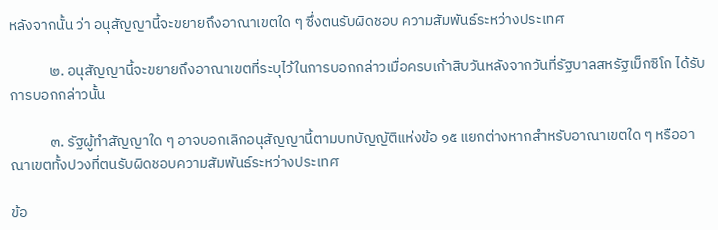หลังจากนั้น ว่า อนุสัญญานี้จะขยายถึงอาณาเขตใด ๆ ซึ่งตนรับผิดชอบ ความสัมพันธ์ระหว่างประเทศ

            ๒. อนุสัญญานี้จะขยายถึงอาณาเขตที่ระบุไว้ในการบอกกล่าวเมื่อครบเก้าสิบวันหลังจากวันที่รัฐบาลสหรัฐเม็กซิโก ได้รับการบอกกล่าวนั้น

            ๓. รัฐผู้ทำสัญญาใด ๆ อาจบอกเลิกอนุสัญญานี้ตามบทบัญญัติแห่งข้อ ๑๕ แยกต่างหากสำหรับอาณาเขตใด ๆ หรืออาณาเขตทั้งปวงที่ตนรับผิดชอบความสัมพันธ์ระหว่างประเทศ

ข้อ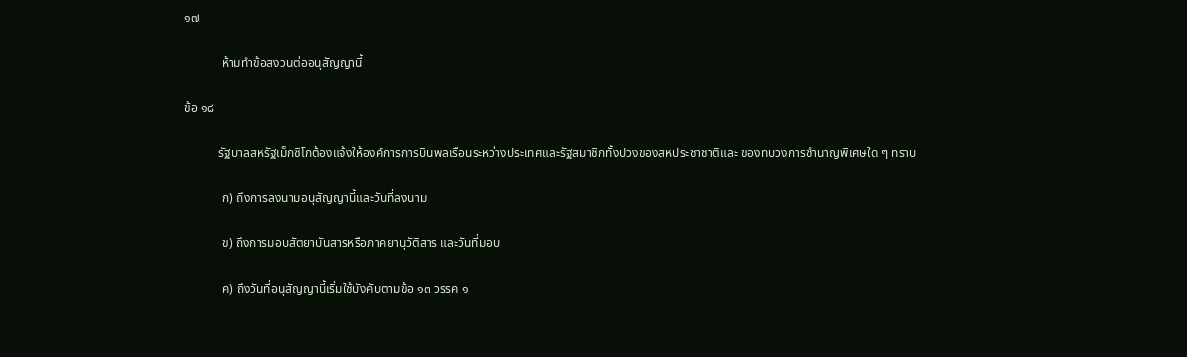๑๗

            ห้ามทำข้อสงวนต่ออนุสัญญานี้

ข้อ ๑๘

           รัฐบาลสหรัฐเม็กซิโกต้องแจ้งให้องค์การการบินพลเรือนระหว่างประเทศและรัฐสมาชิกทั้งปวงของสหประชาชาติและ ของทบวงการชำนาญพิเศษใด ๆ ทราบ

            ก) ถึงการลงนามอนุสัญญานี้และวันที่ลงนาม

            ข) ถึงการมอบสัตยาบันสารหรือภาคยานุวัติสาร และวันที่มอบ

            ค) ถึงวันที่อนุสัญญานี้เริ่มใช้บังคับตามข้อ ๑๓ วรรค ๑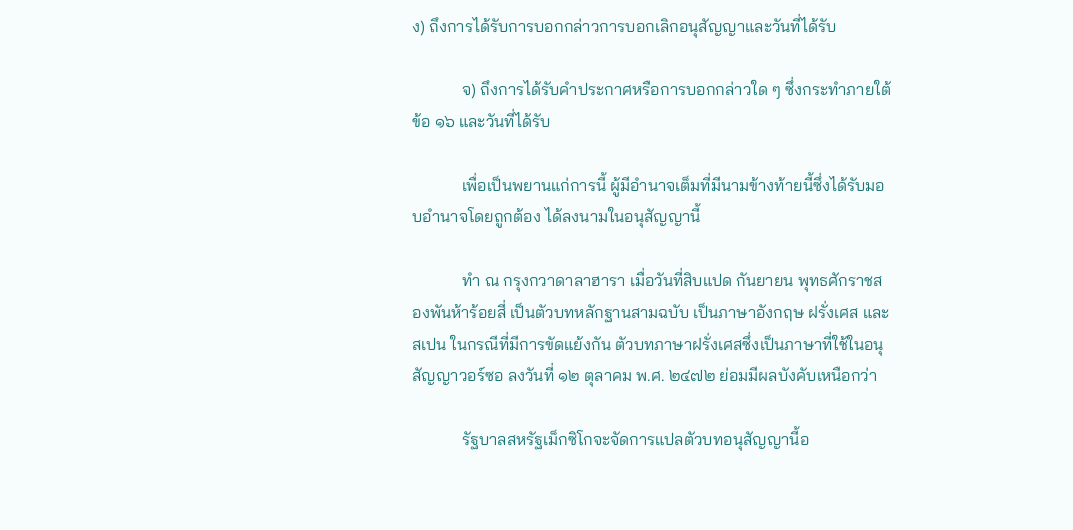ง) ถึงการได้รับการบอกกล่าวการบอกเลิกอนุสัญญาและวันที่ได้รับ

            จ) ถึงการได้รับคำประกาศหรือการบอกกล่าวใด ๆ ซึ่งกระทำภายใต้ข้อ ๑๖ และวันที่ได้รับ

            เพื่อเป็นพยานแก่การนี้ ผู้มีอำนาจเต็มที่มีนามข้างท้ายนี้ซึ่งได้รับมอบอำนาจโดยถูกต้อง ได้ลงนามในอนุสัญญานี้

            ทำ ณ กรุงกวาดาลาฮารา เมื่อวันที่สิบแปด กันยายน พุทธศักราชสองพันห้าร้อยสี่ เป็นตัวบทหลักฐานสามฉบับ เป็นภาษาอังกฤษ ฝรั่งเศส และสเปน ในกรณีที่มีการขัดแย้งกัน ตัวบทภาษาฝรั่งเศสซึ่งเป็นภาษาที่ใช้ในอนุสัญญาวอร์ซอ ลงวันที่ ๑๒ ตุลาคม พ.ศ. ๒๔๗๒ ย่อมมีผลบังคับเหนือกว่า

            รัฐบาลสหรัฐเม็กซิโกจะจัดการแปลตัวบทอนุสัญญานี้อ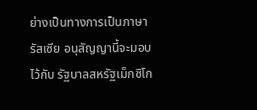ย่างเป็นทางการเป็นภาษารัสเซีย อนุสัญญานี้จะมอบไว้กับ รัฐบาลสหรัฐเม็กซิโก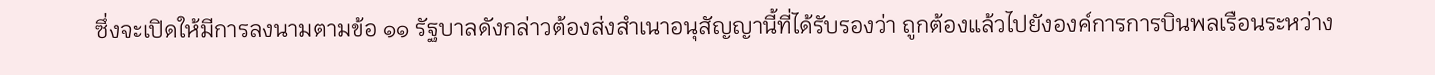ซึ่งจะเปิดให้มีการลงนามตามข้อ ๑๑ รัฐบาลดังกล่าวต้องส่งสำเนาอนุสัญญานี้ที่ได้รับรองว่า ถูกต้องแล้วไปยังองค์การการบินพลเรือนระหว่าง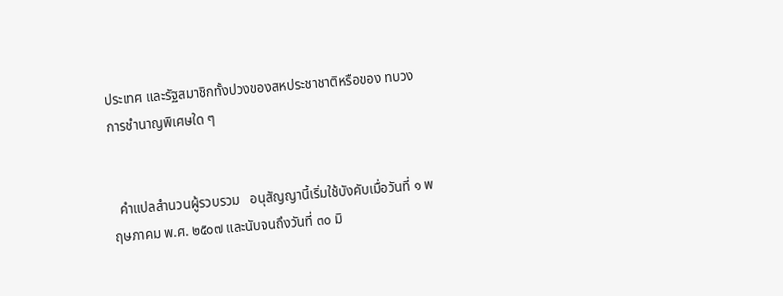ประเทศ และรัฐสมาชิกทั้งปวงของสหประชาชาติหรือของ ทบวงการชำนาญพิเศษใด ๆ


  คำแปลสำนวนผู้รวบรวม   อนุสัญญานี้เริ่มใช้บังคับเมื่อวันที่ ๑ พฤษภาคม พ.ศ. ๒๕๐๗ และนับจนถึงวันที่ ๓๐ มิ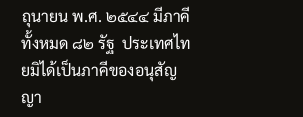ถุนายน พ.ศ. ๒๕๔๔ มีภาคีทั้งหมด ๘๒ รัฐ  ประเทศไทยมิได้เป็นภาคีของอนุสัญญา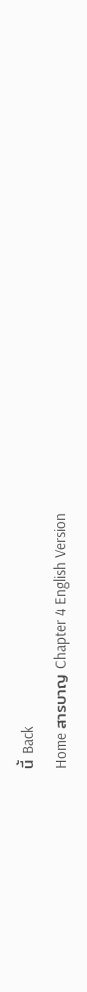นี้ Back
Home สารบาญ Chapter 4 English Version